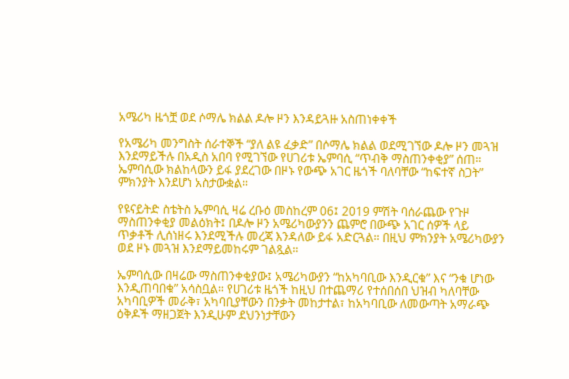አሜሪካ ዜጎቿ ወደ ሶማሌ ክልል ዶሎ ዞን እንዳይጓዙ አስጠነቀቀች

የአሜሪካ መንግስት ሰራተኞች “ያለ ልዩ ፈቃድ” በሶማሌ ክልል ወደሚገኘው ዶሎ ዞን መጓዝ እንደማይችሉ በአዲስ አበባ የሚገኘው የሀገሪቱ ኤምባሲ “ጥብቅ ማስጠንቀቂያ” ሰጠ። ኤምባሲው ክልከላውን ይፋ ያደረገው በዞኑ የውጭ አገር ዜጎች ባለባቸው “ከፍተኛ ስጋት” ምክንያት እንደሆነ አስታውቋል።

የዩናይትድ ስቴትስ ኤምባሲ ዛሬ ረቡዕ መስከረም 06፤ 2019 ምሽት ባሰራጨው የጉዞ ማስጠንቀቂያ መልዕክት፤ በዶሎ ዞን አሜሪካውያንን ጨምሮ በውጭ አገር ሰዎች ላይ ጥቃቶች ሊሰነዘሩ እንደሚችሉ መረጃ እንዳለው ይፋ አድርጓል። በዚህ ምክንያት አሜሪካውያን ወደ ዞኑ መጓዝ እንደማይመከሩም ገልጿል።

ኤምባሲው በዛሬው ማስጠንቀቂያው፤ አሜሪካውያን “ከአካባቢው እንዲርቁ” እና “ንቁ ሆነው እንዲጠባበቁ” አሳስቧል። የሀገሪቱ ዜጎች ከዚህ በተጨማሪ የተሰበሰበ ህዝብ ካለባቸው አካባቢዎች መራቅ፣ አካባቢያቸውን በንቃት መከታተል፣ ከአካባቢው ለመውጣት አማራጭ ዕቅዶች ማዘጋጀት እንዲሁም ደህንነታቸውን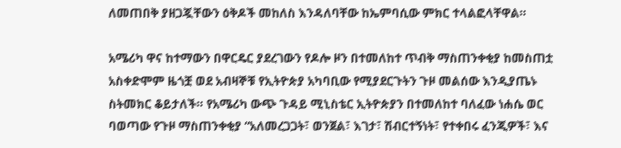ለመጠበቅ ያዘጋጇቸውን ዕቅዶች መከለስ እንዳለባቸው ከኤምባሲው ምክር ተላልፎላቸዋል።

አሜሪካ ዋና ከተማውን በዋርዴር ያደረገውን የዶሎ ዞን በተመለከተ ጥብቅ ማስጠንቀቂያ ከመስጠቷ አስቀድሞም ዜጎቿ ወደ አብዛኞቹ የኢትዮጵያ አካባቢው የሚያደርጉትን ጉዞ መልሰው እንዲያጤኑ ስትመክር ቆይታለች። የአሜሪካ ውጭ ጉዳይ ሚኒስቴር ኢትዮጵያን በተመለከተ ባለፈው ነሐሴ ወር ባወጣው የጉዞ ማስጠንቀቂያ “አለመረጋጋት፣ ወንጀል፣ እገታ፣ ሽብርተኝነት፣ የተቀበሩ ፈንጂዎች፣ እና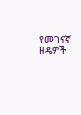የመገናኛ ዘዴዎች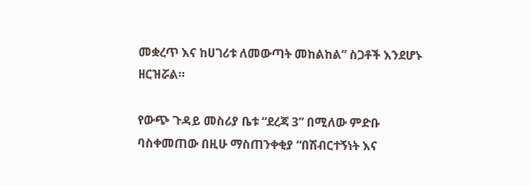መቋረጥ እና ከሀገሪቱ ለመውጣት መከልከል” ስጋቶች እንደሆኑ ዘርዝሯል።

የውጭ ጉዳይ መስሪያ ቤቱ “ደረጃ 3” በሚለው ምድቡ ባስቀመጠው በዚሁ ማስጠንቀቂያ “በሽብርተኝነት እና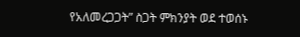የአለመረጋጋት” ስጋት ምክንያት ወደ ተወሰኑ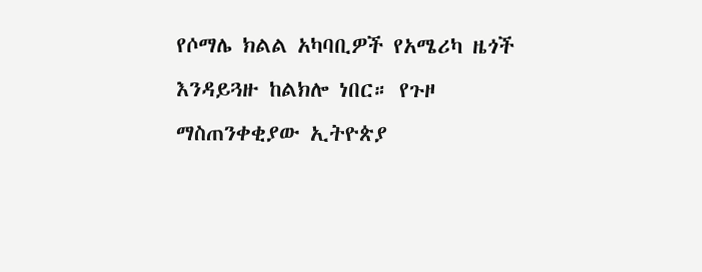የሶማሌ ክልል አካባቢዎች የአሜሪካ ዜጎች እንዳይጓዙ ከልክሎ ነበር። የጉዞ ማስጠንቀቂያው ኢትዮጵያ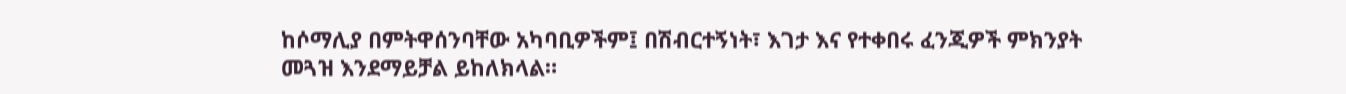ከሶማሊያ በምትዋሰንባቸው አካባቢዎችም፤ በሽብርተኝነት፣ እገታ እና የተቀበሩ ፈንጂዎች ምክንያት መጓዝ እንደማይቻል ይከለክላል።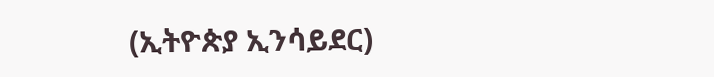(ኢትዮጵያ ኢንሳይደር)